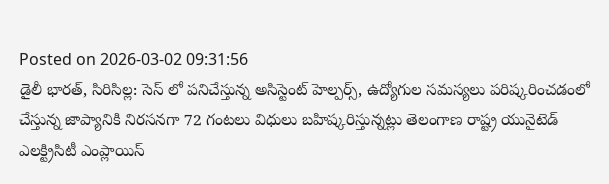Posted on 2026-03-02 09:31:56
డైలీ భారత్, సిరిసిల్ల: సెస్ లో పనిచేస్తున్న అసిస్టెంట్ హెల్పర్స్, ఉద్యోగుల సమస్యలు పరిష్కరించడంలో చేస్తున్న జాప్యానికి నిరసనగా 72 గంటలు విధులు బహిష్కరిస్తున్నట్లు తెలంగాణ రాష్ట్ర యునైటెడ్ ఎలక్ట్రిసిటీ ఎంప్లాయిస్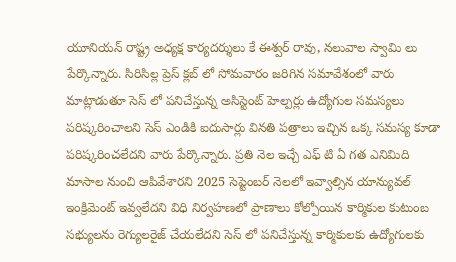యూనియన్ రాష్ట్ర అధ్యక్ష కార్యదర్శులు కే ఈశ్వర్ రావు, నలువాల స్వామి లు పేర్కొన్నారు. సిరిసిల్ల ప్రెస్ క్లబ్ లో సోమవారం జరిగిన సమావేశంలో వారు మాట్లాడుతూ సెస్ లో పనిచేస్తున్న అసిస్టెంట్ హెల్పర్లు ఉద్యోగుల సమస్యలు పరిష్కరించాలని సెస్ ఎండికి ఐదుసార్లు వినతి పత్రాలు ఇచ్చిన ఒక్క సమస్య కూడా పరిష్కరించలేదని వారు పేర్కొన్నారు. ప్రతి నెల ఇచ్చే ఎఫ్ టి ఏ గత ఎనిమిది మాసాల నుంచి ఆపివేశారని 2025 సెప్టెంబర్ నెలలో ఇవ్వాల్సిన యాన్యువల్ ఇంక్రిమెంట్ ఇవ్వలేదని విధి నిర్వహణలో ప్రాణాలు కోల్పోయిన కార్మికుల కుటుంబ సభ్యులను రెగ్యులరైజ్ చేయలేదని సెస్ లో పనిచేస్తున్న కార్మికులకు ఉద్యోగులకు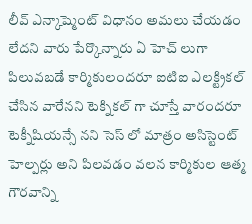లీవ్ ఎన్కాష్మెంట్ విధానం అమలు చేయడం లేదని వారు పేర్కొన్నారు ఏ హెచ్ లుగా పిలువబడే కార్మికులందరూ ఐటిఐ ఎలక్ట్రికల్ చేసిన వారేనని టెక్నికల్ గా చూస్తే వారందరూ టెక్నీషియన్సే నని సెస్ లో మాత్రం అసిస్టెంట్ హెల్పర్లు అని పిలవడం వలన కార్మికుల ఆత్మ గౌరవాన్ని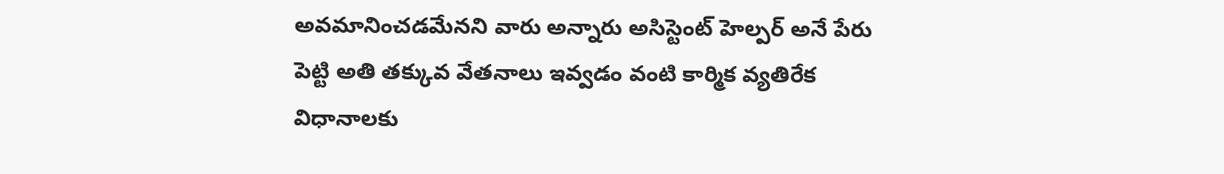అవమానించడమేనని వారు అన్నారు అసిస్టెంట్ హెల్పర్ అనే పేరు పెట్టి అతి తక్కువ వేతనాలు ఇవ్వడం వంటి కార్మిక వ్యతిరేక విధానాలకు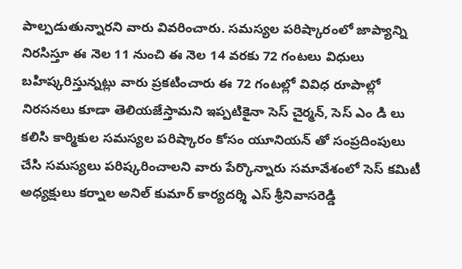పాల్పడుతున్నారని వారు వివరించారు. సమస్యల పరిష్కారంలో జాప్యాన్ని నిరసిస్తూ ఈ నెల 11 నుంచి ఈ నెల 14 వరకు 72 గంటలు విధులు బహిష్కరిస్తున్నట్లు వారు ప్రకటించారు ఈ 72 గంటల్లో వివిధ రూపాల్లో నిరసనలు కూడా తెలియజేస్తామని ఇప్పటికైనా సెస్ చైర్మన్, సెస్ ఎం డి లు కలిసి కార్మికుల సమస్యల పరిష్కారం కోసం యూనియన్ తో సంప్రదింపులు చేసి సమస్యలు పరిష్కరించాలని వారు పేర్కొన్నారు సమావేశంలో సెస్ కమిటీ అధ్యక్షులు కర్నాల అనిల్ కుమార్ కార్యదర్శి ఎస్ శ్రీనివాసరెడ్డి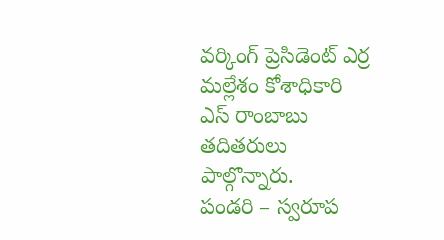వర్కింగ్ ప్రెసిడెంట్ ఎర్ర మల్లేశం కోశాధికారి ఎస్ రాంబాబు తదితరులు పాల్గొన్నారు.
పండరి – స్వరూప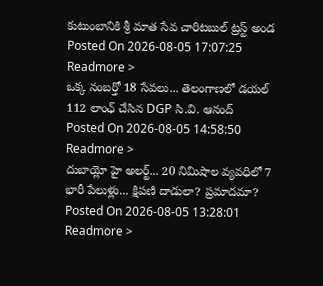కుటుంబానికి శ్రీ మాత సేవ చారిటబుల్ ట్రస్ట్ అండ
Posted On 2026-08-05 17:07:25
Readmore >
ఒక్క నంబర్తో 18 సేవలు... తెలంగాణలో డయల్ 112 లాంఛ్ చేసిన DGP సి.వి. ఆనంద్
Posted On 2026-08-05 14:58:50
Readmore >
దుబాయ్లో హై అలర్ట్... 20 నిమిషాల వ్యవధిలో 7 భారీ పేలుళ్లు... క్షిపణి దాడులా? ప్రమాదమా?
Posted On 2026-08-05 13:28:01
Readmore >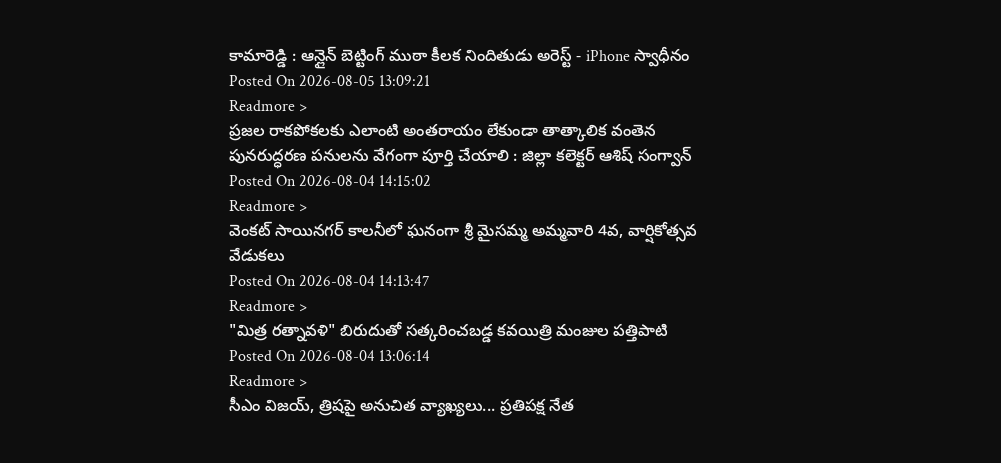కామారెడ్డి : ఆన్లైన్ బెట్టింగ్ ముఠా కీలక నిందితుడు అరెస్ట్ - iPhone స్వాధీనం
Posted On 2026-08-05 13:09:21
Readmore >
ప్రజల రాకపోకలకు ఎలాంటి అంతరాయం లేకుండా తాత్కాలిక వంతెన పునరుద్ధరణ పనులను వేగంగా పూర్తి చేయాలి : జిల్లా కలెక్టర్ ఆశిష్ సంగ్వాన్
Posted On 2026-08-04 14:15:02
Readmore >
వెంకట్ సాయినగర్ కాలనీలో ఘనంగా శ్రీ మైసమ్మ అమ్మవారి 4వ, వార్షికోత్సవ వేడుకలు
Posted On 2026-08-04 14:13:47
Readmore >
"మిత్ర రత్నావళి" బిరుదుతో సత్కరించబడ్డ కవయిత్రి మంజుల పత్తిపాటి
Posted On 2026-08-04 13:06:14
Readmore >
సీఎం విజయ్, త్రిషపై అనుచిత వ్యాఖ్యలు... ప్రతిపక్ష నేత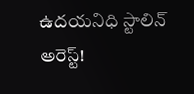ఉదయనిధి స్టాలిన్ అరెస్ట్!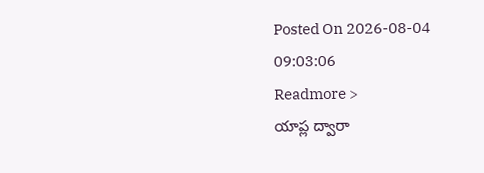Posted On 2026-08-04 09:03:06
Readmore >
యాప్ల ద్వారా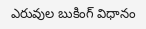ఎరువుల బుకింగ్ విధానం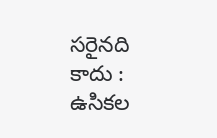సరైనది కాదు : ఉసికల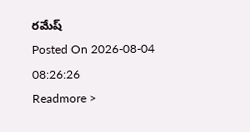రమేష్
Posted On 2026-08-04 08:26:26
Readmore >